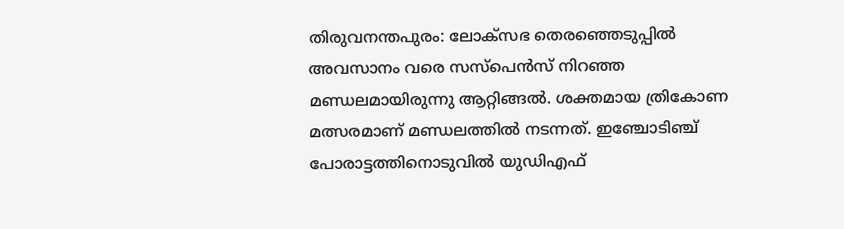തിരുവനന്തപുരം: ലോക്സഭ തെരഞ്ഞെടുപ്പിൽ അവസാനം വരെ സസ്പെൻസ് നിറഞ്ഞ മണ്ഡലമായിരുന്നു ആറ്റിങ്ങൽ. ശക്തമായ ത്രികോണ മത്സരമാണ് മണ്ഡലത്തിൽ നടന്നത്. ഇഞ്ചോടിഞ്ച് പോരാട്ടത്തിനൊടുവിൽ യുഡിഎഫ്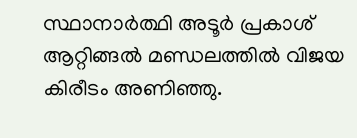സ്ഥാനാർത്ഥി അടൂർ പ്രകാശ് ആറ്റിങ്ങൽ മണ്ഡലത്തിൽ വിജയ കിരീടം അണിഞ്ഞു.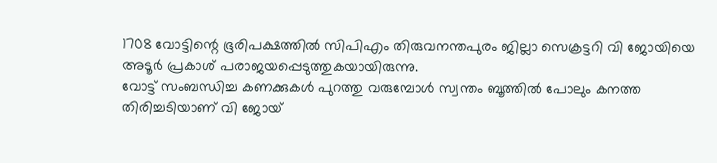1708 വോട്ടിന്റെ ഭൂരിപക്ഷത്തിൽ സിപിഎം തിരുവനന്തപുരം ജില്ലാ സെക്രട്ടറി വി ജോയിയെ അടൂർ പ്രകാശ് പരാജയപ്പെടുത്തുകയായിരുന്നു.
വോട്ട് സംബന്ധിച്ച കണക്കുകൾ പുറത്തു വരുമ്പോൾ സ്വന്തം ബൂത്തിൽ പോലും കനത്ത തിരിച്ചടിയാണ് വി ജോയ്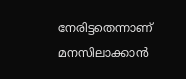നേരിട്ടതെന്നാണ് മനസിലാക്കാൻ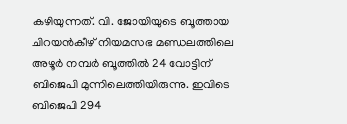കഴിയുന്നത്. വി. ജോയിയുടെ ബൂത്തായ ചിറയൻകീഴ് നിയമസഭ മണ്ഡലത്തിലെ അഴൂർ നമ്പർ ബൂത്തിൽ 24 വോട്ടിന് ബിജെപി മുന്നിലെത്തിയിരുന്നു. ഇവിടെ ബിജെപി 294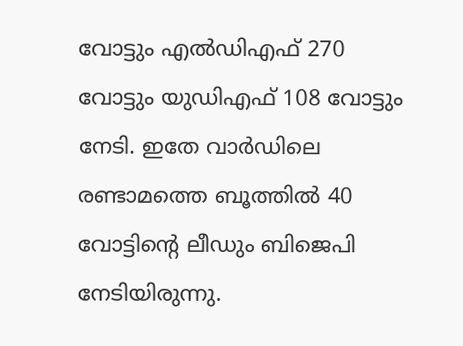വോട്ടും എൽഡിഎഫ് 270 വോട്ടും യുഡിഎഫ് 108 വോട്ടും നേടി. ഇതേ വാർഡിലെ രണ്ടാമത്തെ ബൂത്തിൽ 40 വോട്ടിന്റെ ലീഡും ബിജെപി നേടിയിരുന്നു.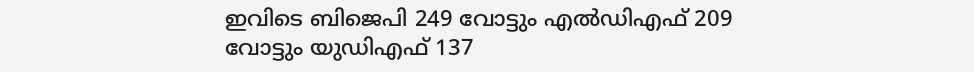ഇവിടെ ബിജെപി 249 വോട്ടും എൽഡിഎഫ് 209 വോട്ടും യുഡിഎഫ് 137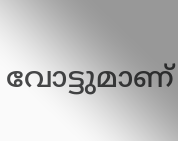വോട്ടുമാണ്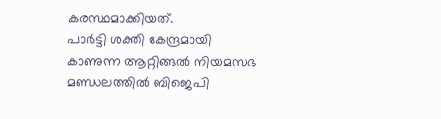കരസ്ഥമാക്കിയത്.
പാർട്ടി ശക്തി കേന്ദ്രമായി കാണുന്ന ആറ്റിങ്ങൽ നിയമസഭ മണ്ഡലത്തിൽ ബിജെപി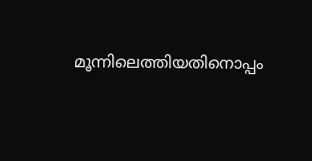മൂന്നിലെത്തിയതിനൊപ്പം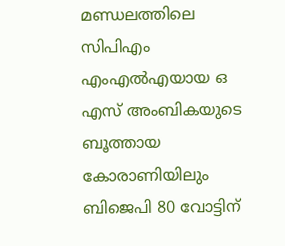മണ്ഡലത്തിലെ സിപിഎം എംഎൽഎയായ ഒ എസ് അംബികയുടെ ബൂത്തായ കോരാണിയിലും ബിജെപി 80 വോട്ടിന്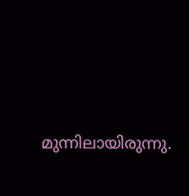മുന്നിലായിരുന്നു.